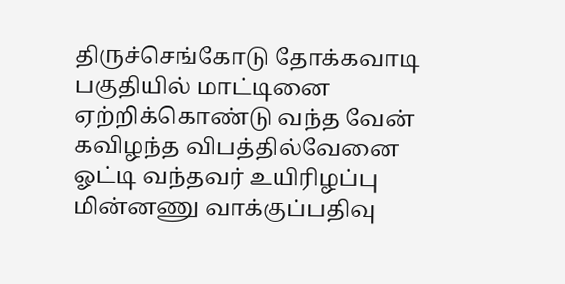திருச்செங்கோடு தோக்கவாடி பகுதியில் மாட்டினை ஏற்றிக்கொண்டு வந்த வேன் கவிழந்த விபத்தில்வேனை ஓட்டி வந்தவர் உயிரிழப்பு
மின்னணு வாக்குப்பதிவு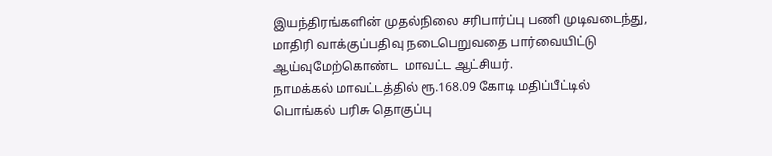இயந்திரங்களின் முதல்நிலை சரிபார்ப்பு பணி முடிவடைந்து, மாதிரி வாக்குப்பதிவு நடைபெறுவதை பார்வையிட்டு ஆய்வுமேற்கொண்ட  மாவட்ட ஆட்சியர்.
நாமக்கல் மாவட்டத்தில் ரூ.168.09 கோடி மதிப்பீட்டில் பொங்கல் பரிசு தொகுப்பு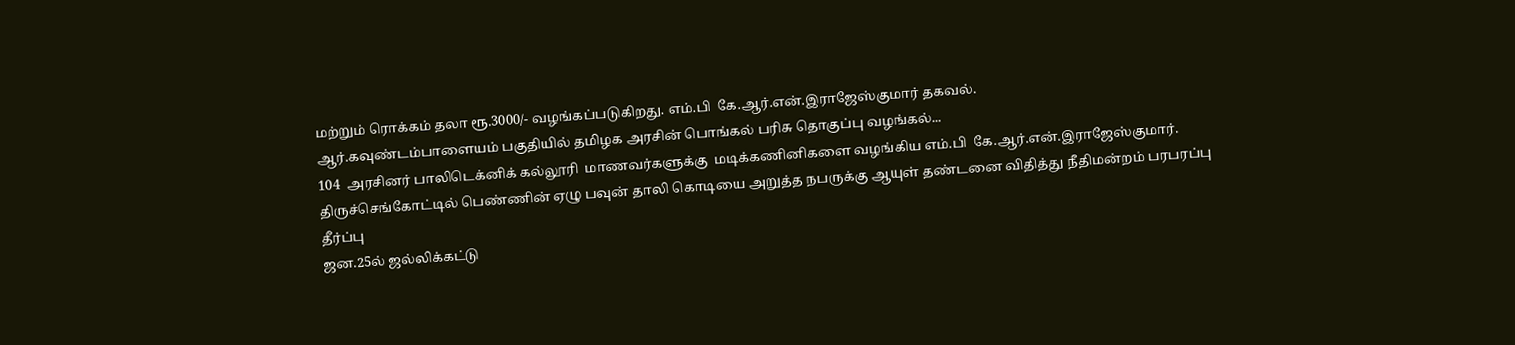மற்றும் ரொக்கம் தலா ரூ.3000/- வழங்கப்படுகிறது. எம்.பி  கே.ஆர்.என்.இராஜேஸ்குமார் தகவல்.
ஆர்.கவுண்டம்பாளையம் பகுதியில் தமிழக அரசின் பொங்கல் பரிசு தொகுப்பு வழங்கல்...
104  அரசினர் பாலிடெக்னிக் கல்லூரி  மாணவர்களுக்கு  மடிக்கணினிகளை வழங்கிய எம்.பி  கே.ஆர்.என்.இராஜேஸ்குமார்.
திருச்செங்கோட்டில் பெண்ணின் ஏழு பவுன் தாலி கொடியை அறுத்த நபருக்கு ஆயுள் தண்டனை விதித்து நீதிமன்றம் பரபரப்பு தீர்ப்பு
ஜன.25ல் ஜல்லிக்கட்டு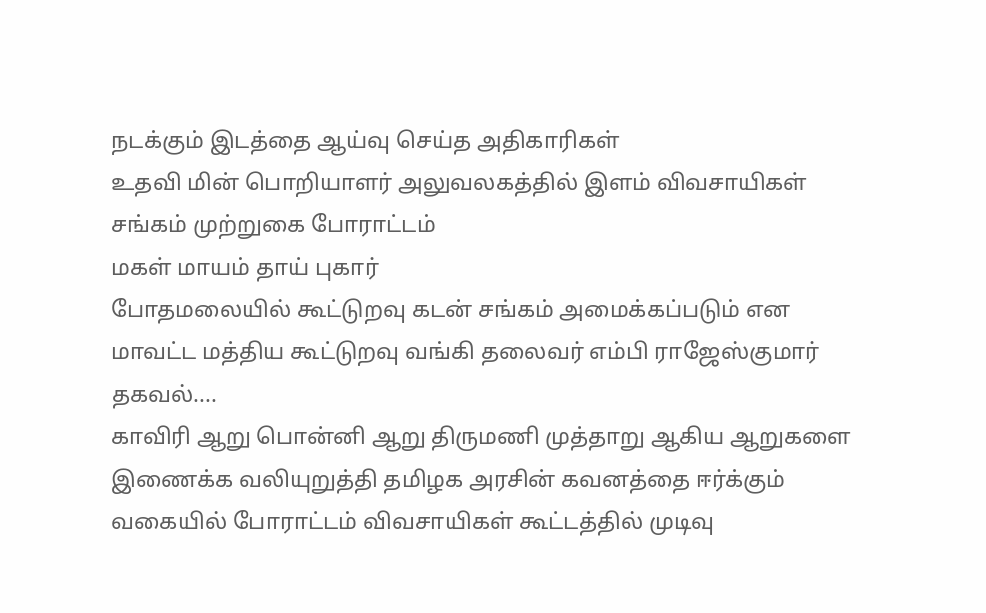நடக்கும் இடத்தை ஆய்வு செய்த அதிகாரிகள்
உதவி மின் பொறியாளர் அலுவலகத்தில் இளம் விவசாயிகள் சங்கம் முற்றுகை போராட்டம்
மகள் மாயம் தாய் புகார்
போதமலையில் கூட்டுறவு கடன் சங்கம் அமைக்கப்படும் என மாவட்ட மத்திய கூட்டுறவு வங்கி தலைவர் எம்பி ராஜேஸ்குமார் தகவல்....
காவிரி ஆறு பொன்னி ஆறு திருமணி முத்தாறு ஆகிய ஆறுகளை இணைக்க வலியுறுத்தி தமிழக அரசின் கவனத்தை ஈர்க்கும் வகையில் போராட்டம் விவசாயிகள் கூட்டத்தில் முடிவு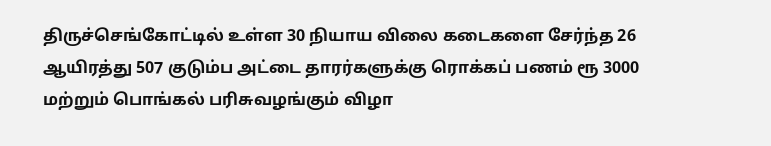திருச்செங்கோட்டில் உள்ள 30 நியாய விலை கடைகளை சேர்ந்த 26 ஆயிரத்து 507 குடும்ப அட்டை தாரர்களுக்கு ரொக்கப் பணம் ரூ 3000 மற்றும் பொங்கல் பரிசுவழங்கும் விழா